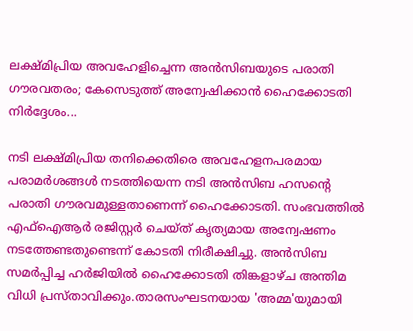ലക്ഷ്മിപ്രിയ അവഹേളിച്ചെന്ന അൻസിബയുടെ പരാതി ഗൗരവതരം; കേസെടുത്ത് അന്വേഷിക്കാൻ ഹൈക്കോടതി നിർദ്ദേശം...

നടി ലക്ഷ്മിപ്രിയ തനിക്കെതിരെ അവഹേളനപരമായ പരാമർശങ്ങൾ നടത്തിയെന്ന നടി അൻസിബ ഹസന്റെ പരാതി ഗൗരവമുള്ളതാണെന്ന് ഹൈക്കോടതി. സംഭവത്തിൽ എഫ്ഐആർ രജിസ്റ്റർ ചെയ്ത് കൃത്യമായ അന്വേഷണം നടത്തേണ്ടതുണ്ടെന്ന് കോടതി നിരീക്ഷിച്ചു. അൻസിബ സമർപ്പിച്ച ഹർജിയിൽ ഹൈക്കോടതി തിങ്കളാഴ്ച അന്തിമ വിധി പ്രസ്താവിക്കും.താരസംഘടനയായ 'അമ്മ'യുമായി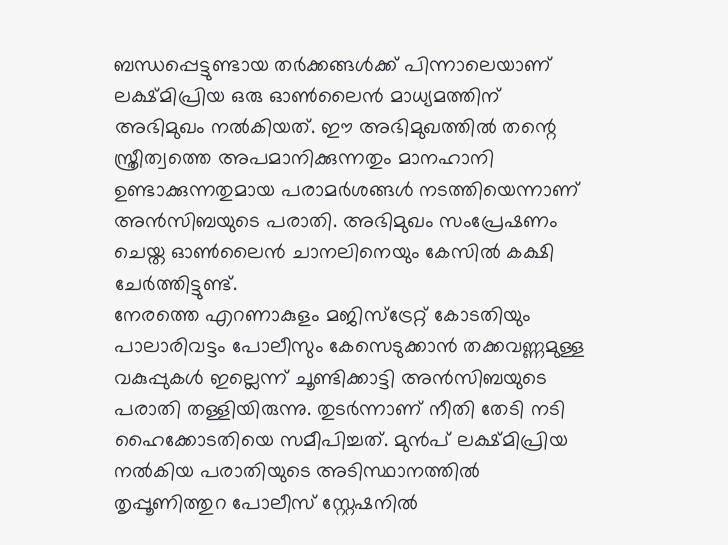ബന്ധപ്പെട്ടുണ്ടായ തർക്കങ്ങൾക്ക് പിന്നാലെയാണ് ലക്ഷ്മിപ്രിയ ഒരു ഓൺലൈൻ മാധ്യമത്തിന് അഭിമുഖം നൽകിയത്. ഈ അഭിമുഖത്തിൽ തന്റെ സ്ത്രീത്വത്തെ അപമാനിക്കുന്നതും മാനഹാനി ഉണ്ടാക്കുന്നതുമായ പരാമർശങ്ങൾ നടത്തിയെന്നാണ് അൻസിബയുടെ പരാതി. അഭിമുഖം സംപ്രേഷണം ചെയ്ത ഓൺലൈൻ ചാനലിനെയും കേസിൽ കക്ഷി ചേർത്തിട്ടുണ്ട്.
നേരത്തെ എറണാകുളം മജിസ്ട്രേറ്റ് കോടതിയും പാലാരിവട്ടം പോലീസും കേസെടുക്കാൻ തക്കവണ്ണമുള്ള വകുപ്പുകൾ ഇല്ലെന്ന് ചൂണ്ടിക്കാട്ടി അൻസിബയുടെ പരാതി തള്ളിയിരുന്നു. തുടർന്നാണ് നീതി തേടി നടി ഹൈക്കോടതിയെ സമീപിച്ചത്. മുൻപ് ലക്ഷ്മിപ്രിയ നൽകിയ പരാതിയുടെ അടിസ്ഥാനത്തിൽ തൃപ്പൂണിത്തുറ പോലീസ് സ്റ്റേഷനിൽ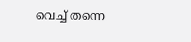വെച്ച് തന്നെ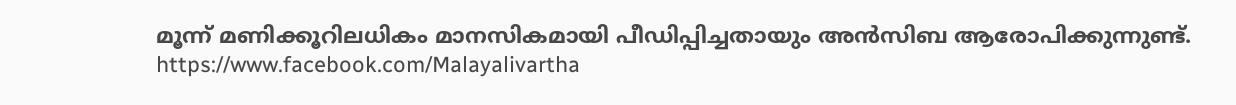മൂന്ന് മണിക്കൂറിലധികം മാനസികമായി പീഡിപ്പിച്ചതായും അൻസിബ ആരോപിക്കുന്നുണ്ട്.
https://www.facebook.com/Malayalivartha